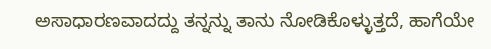ಅಸಾಧಾರಣವಾದದ್ದು ತನ್ನನ್ನು ತಾನು ನೋಡಿಕೊಳ್ಳುತ್ತದೆ, ಹಾಗೆಯೇ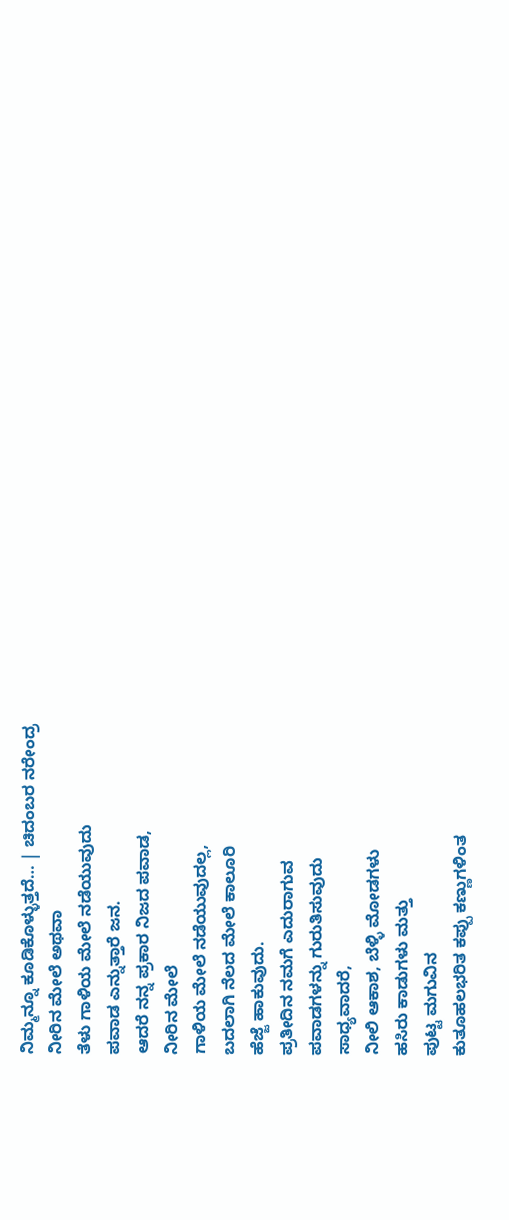ನಿಮ್ಮನ್ನೂ ಕೂಡಿಕೊಳ್ಳುತ್ತದೆ… | ಚಿದಂಬರ ನರೇಂದ್ರ
ನೀರಿನ ಮೇಲೆ ಅಥವಾ
ತೆಳು ಗಾಳಿಯ ಮೇಲೆ ನಡೆಯುವುದು
ಪವಾಡ ಎನ್ನುತ್ತಾರೆ ಜನ.
ಆದರೆ ನನ್ನ ಪ್ರಕಾರ ನಿಜದ ಪವಾಡ,
ನೀರಿನ ಮೇಲೆ
ಗಾಳಿಯ ಮೇಲೆ ನಡೆಯುವುದಲ್ಲ,
ಬದಲಾಗಿ ನೆಲದ ಮೇಲೆ ಕಾಲೂರಿ
ಹೆಜ್ಜೆ ಹಾಕುವುದು.
ಪ್ರತೀದಿನ ನಮಗೆ ಎದುರಾಗುವ
ಪವಾಡಗಳನ್ನು ಗುರುತಿಸುವುದು
ಸಾಧ್ಯವಾದರೆ,
ನೀಲಿ ಆಕಾಶ, ಬೆಳ್ಳಿ ಮೋಡಗಳು
ಹಸಿರು ಕಾಡುಗಳು ಮತ್ತು
ಪುಟ್ಟ ಮಗುವಿನ
ಕುತೂಹಲಭರಿತ ಕಪ್ಪು ಕಣ್ಣುಗಳಿಂತ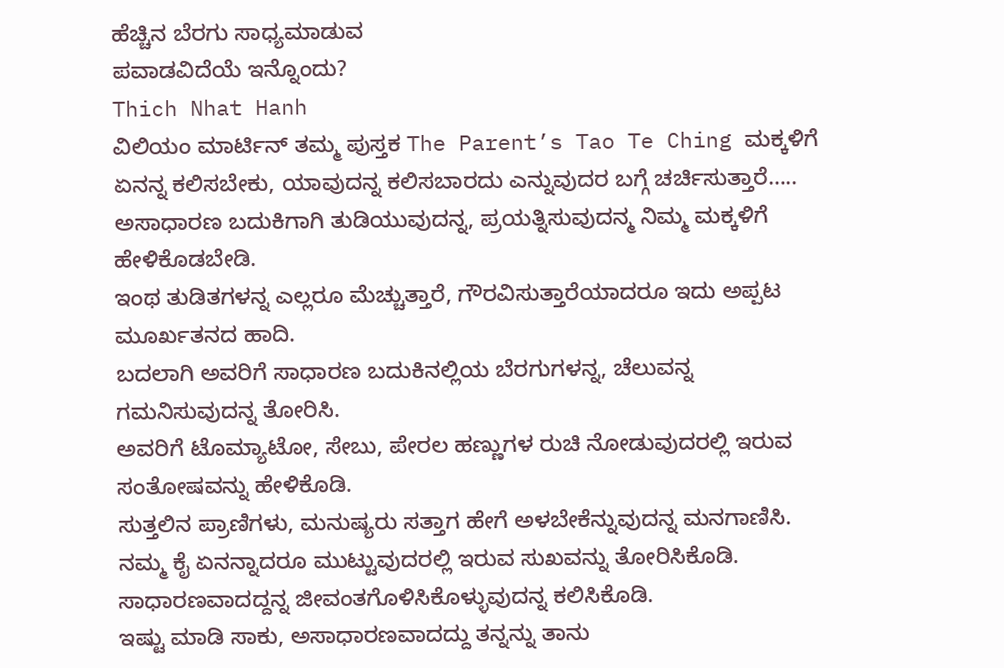ಹೆಚ್ಚಿನ ಬೆರಗು ಸಾಧ್ಯಮಾಡುವ
ಪವಾಡವಿದೆಯೆ ಇನ್ನೊಂದು?
Thich Nhat Hanh
ವಿಲಿಯಂ ಮಾರ್ಟಿನ್ ತಮ್ಮ ಪುಸ್ತಕ The Parent’s Tao Te Ching ಮಕ್ಕಳಿಗೆ ಏನನ್ನ ಕಲಿಸಬೇಕು, ಯಾವುದನ್ನ ಕಲಿಸಬಾರದು ಎನ್ನುವುದರ ಬಗ್ಗೆ ಚರ್ಚಿಸುತ್ತಾರೆ…..
ಅಸಾಧಾರಣ ಬದುಕಿಗಾಗಿ ತುಡಿಯುವುದನ್ನ, ಪ್ರಯತ್ನಿಸುವುದನ್ಮ ನಿಮ್ಮ ಮಕ್ಕಳಿಗೆ ಹೇಳಿಕೊಡಬೇಡಿ.
ಇಂಥ ತುಡಿತಗಳನ್ನ ಎಲ್ಲರೂ ಮೆಚ್ಚುತ್ತಾರೆ, ಗೌರವಿಸುತ್ತಾರೆಯಾದರೂ ಇದು ಅಪ್ಪಟ ಮೂರ್ಖತನದ ಹಾದಿ.
ಬದಲಾಗಿ ಅವರಿಗೆ ಸಾಧಾರಣ ಬದುಕಿನಲ್ಲಿಯ ಬೆರಗುಗಳನ್ನ, ಚೆಲುವನ್ನ ಗಮನಿಸುವುದನ್ನ ತೋರಿಸಿ.
ಅವರಿಗೆ ಟೊಮ್ಯಾಟೋ, ಸೇಬು, ಪೇರಲ ಹಣ್ಣುಗಳ ರುಚಿ ನೋಡುವುದರಲ್ಲಿ ಇರುವ ಸಂತೋಷವನ್ನು ಹೇಳಿಕೊಡಿ.
ಸುತ್ತಲಿನ ಪ್ರಾಣಿಗಳು, ಮನುಷ್ಯರು ಸತ್ತಾಗ ಹೇಗೆ ಅಳಬೇಕೆನ್ನುವುದನ್ನ ಮನಗಾಣಿಸಿ.
ನಮ್ಮ ಕೈ ಏನನ್ನಾದರೂ ಮುಟ್ಟುವುದರಲ್ಲಿ ಇರುವ ಸುಖವನ್ನು ತೋರಿಸಿಕೊಡಿ.
ಸಾಧಾರಣವಾದದ್ದನ್ನ ಜೀವಂತಗೊಳಿಸಿಕೊಳ್ಳುವುದನ್ನ ಕಲಿಸಿಕೊಡಿ.
ಇಷ್ಟು ಮಾಡಿ ಸಾಕು, ಅಸಾಧಾರಣವಾದದ್ದು ತನ್ನನ್ನು ತಾನು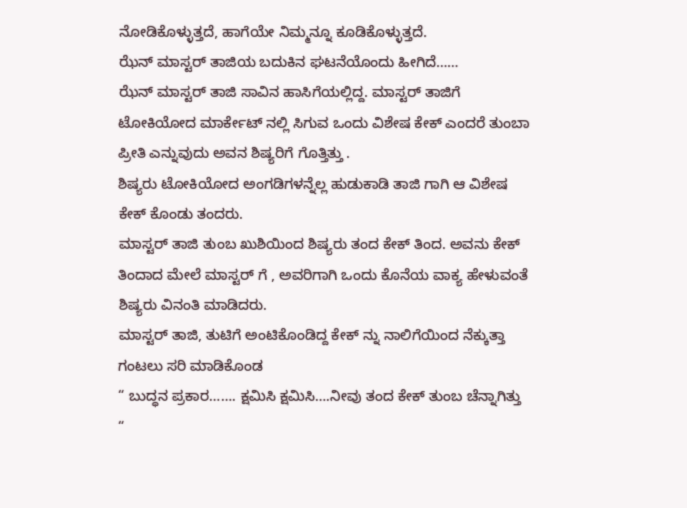ನೋಡಿಕೊಳ್ಳುತ್ತದೆ, ಹಾಗೆಯೇ ನಿಮ್ಮನ್ನೂ ಕೂಡಿಕೊಳ್ಳುತ್ತದೆ.
ಝೆನ್ ಮಾಸ್ಟರ್ ತಾಜಿಯ ಬದುಕಿನ ಘಟನೆಯೊಂದು ಹೀಗಿದೆ……
ಝೆನ್ ಮಾಸ್ಟರ್ ತಾಜಿ ಸಾವಿನ ಹಾಸಿಗೆಯಲ್ಲಿದ್ದ. ಮಾಸ್ಟರ್ ತಾಜಿಗೆ ಟೋಕಿಯೋದ ಮಾರ್ಕೇಟ್ ನಲ್ಲಿ ಸಿಗುವ ಒಂದು ವಿಶೇಷ ಕೇಕ್ ಎಂದರೆ ತುಂಬಾ ಪ್ರೀತಿ ಎನ್ನುವುದು ಅವನ ಶಿಷ್ಯರಿಗೆ ಗೊತ್ತಿತ್ತು .
ಶಿಷ್ಯರು ಟೋಕಿಯೋದ ಅಂಗಡಿಗಳನ್ನೆಲ್ಲ ಹುಡುಕಾಡಿ ತಾಜಿ ಗಾಗಿ ಆ ವಿಶೇಷ ಕೇಕ್ ಕೊಂಡು ತಂದರು.
ಮಾಸ್ಟರ್ ತಾಜಿ ತುಂಬ ಖುಶಿಯಿಂದ ಶಿಷ್ಯರು ತಂದ ಕೇಕ್ ತಿಂದ. ಅವನು ಕೇಕ್ ತಿಂದಾದ ಮೇಲೆ ಮಾಸ್ಟರ್ ಗೆ , ಅವರಿಗಾಗಿ ಒಂದು ಕೊನೆಯ ವಾಕ್ಯ ಹೇಳುವಂತೆ ಶಿಷ್ಯರು ವಿನಂತಿ ಮಾಡಿದರು.
ಮಾಸ್ಟರ್ ತಾಜಿ, ತುಟಿಗೆ ಅಂಟಿಕೊಂಡಿದ್ದ ಕೇಕ್ ನ್ನು ನಾಲಿಗೆಯಿಂದ ನೆಕ್ಕುತ್ತಾ ಗಂಟಲು ಸರಿ ಮಾಡಿಕೊಂಡ
“ ಬುದ್ಧನ ಪ್ರಕಾರ……. ಕ್ಷಮಿಸಿ ಕ್ಷಮಿಸಿ….ನೀವು ತಂದ ಕೇಕ್ ತುಂಬ ಚೆನ್ನಾಗಿತ್ತು “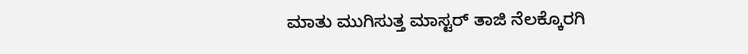ಮಾತು ಮುಗಿಸುತ್ತ ಮಾಸ್ಟರ್ ತಾಜಿ ನೆಲಕ್ಕೊರಗಿ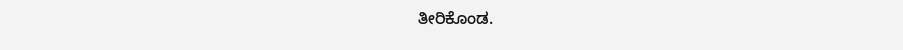ತೀರಿಕೊಂಡ.